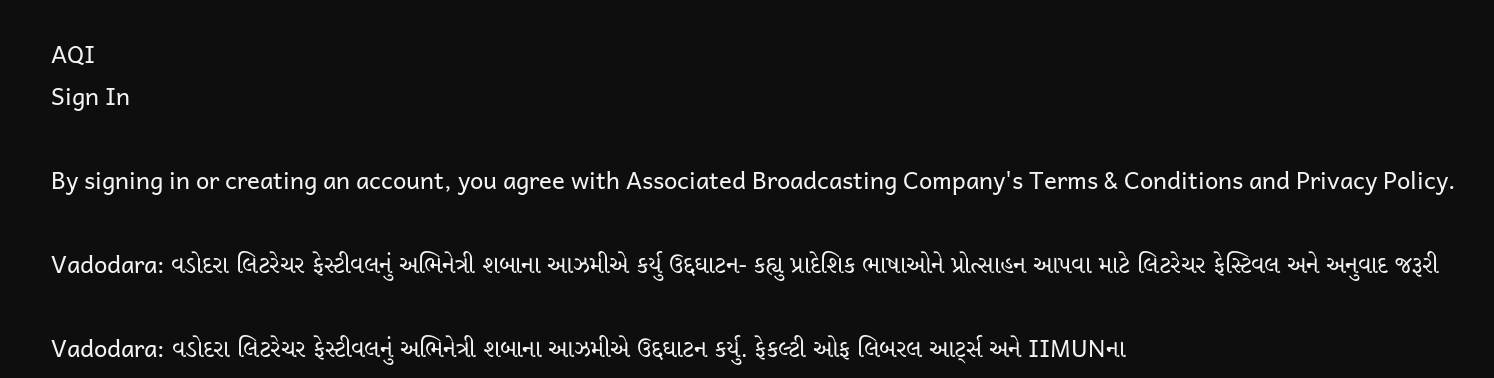AQI
Sign In

By signing in or creating an account, you agree with Associated Broadcasting Company's Terms & Conditions and Privacy Policy.

Vadodara: વડોદરા લિટરેચર ફેસ્ટીવલનું અભિનેત્રી શબાના આઝમીએ કર્યુ ઉદ્દઘાટન- કહ્યુ પ્રાદેશિક ભાષાઓને પ્રોત્સાહન આપવા માટે લિટરેચર ફેસ્ટિવલ અને અનુવાદ જરૂરી

Vadodara: વડોદરા લિટરેચર ફેસ્ટીવલનું અભિનેત્રી શબાના આઝમીએ ઉદ્દઘાટન કર્યુ. ફેકલ્ટી ઓફ લિબરલ આર્ટ્સ અને IIMUNના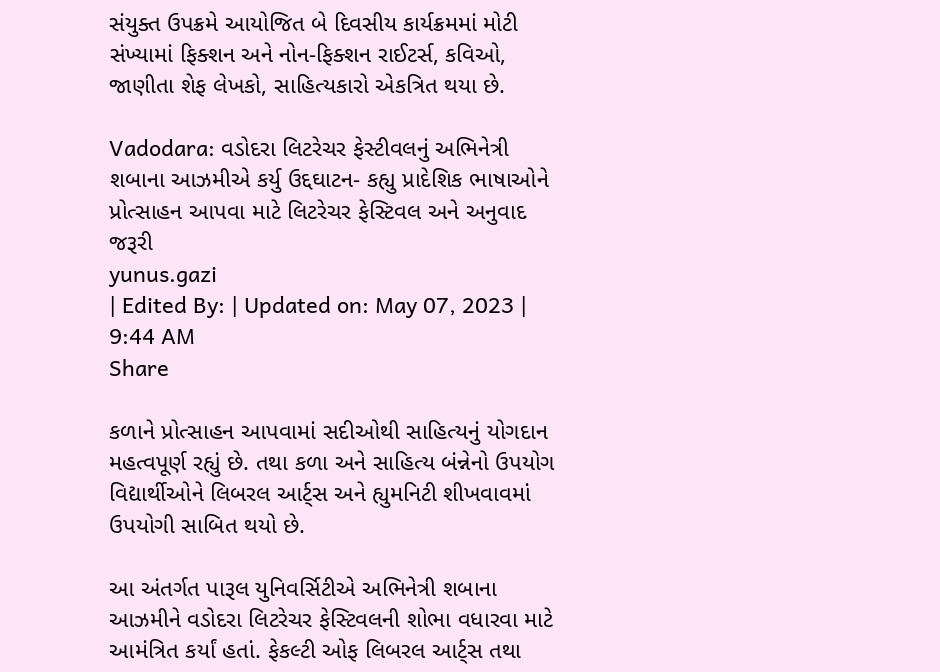સંયુક્ત ઉપક્રમે આયોજિત બે દિવસીય કાર્યક્રમમાં મોટી સંખ્યામાં ફિક્શન અને નોન-ફિક્શન રાઈટર્સ, કવિઓ, જાણીતા શેફ લેખકો, સાહિત્યકારો એકત્રિત થયા છે.

Vadodara: વડોદરા લિટરેચર ફેસ્ટીવલનું અભિનેત્રી શબાના આઝમીએ કર્યુ ઉદ્દઘાટન- કહ્યુ પ્રાદેશિક ભાષાઓને પ્રોત્સાહન આપવા માટે લિટરેચર ફેસ્ટિવલ અને અનુવાદ જરૂરી
yunus.gazi
| Edited By: | Updated on: May 07, 2023 | 9:44 AM
Share

કળાને પ્રોત્સાહન આપવામાં સદીઓથી સાહિત્યનું યોગદાન મહત્વપૂર્ણ રહ્યું છે. તથા કળા અને સાહિત્ય બંન્નેનો ઉપયોગ વિદ્યાર્થીઓને લિબરલ આર્ટ્સ અને હ્યુમનિટી શીખવાવમાં ઉપયોગી સાબિત થયો છે.

આ અંતર્ગત પારૂલ યુનિવર્સિટીએ અભિનેત્રી શબાના આઝમીને વડોદરા લિટરેચર ફેસ્ટિવલની શોભા વધારવા માટે આમંત્રિત કર્યાં હતાં. ફેકલ્ટી ઓફ લિબરલ આર્ટ્સ તથા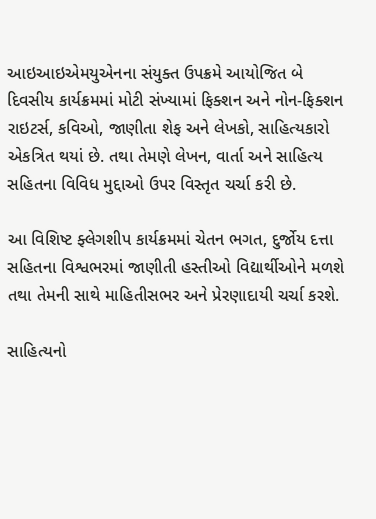આઇઆઇએમયુએનના સંયુક્ત ઉપક્રમે આયોજિત બે દિવસીય કાર્યક્રમમાં મોટી સંખ્યામાં ફિક્શન અને નોન-ફિક્શન રાઇટર્સ, કવિઓ, જાણીતા શેફ અને લેખકો, સાહિત્યકારો એકત્રિત થયાં છે. તથા તેમણે લેખન, વાર્તા અને સાહિત્ય સહિતના વિવિધ મુદ્દાઓ ઉપર વિસ્તૃત ચર્ચા કરી છે.

આ વિશિષ્ટ ફ્લેગશીપ કાર્યક્રમમાં ચેતન ભગત, દુર્જોય દત્તા સહિતના વિશ્વભરમાં જાણીતી હસ્તીઓ વિદ્યાર્થીઓને મળશે તથા તેમની સાથે માહિતીસભર અને પ્રેરણાદાયી ચર્ચા કરશે.

સાહિત્યનો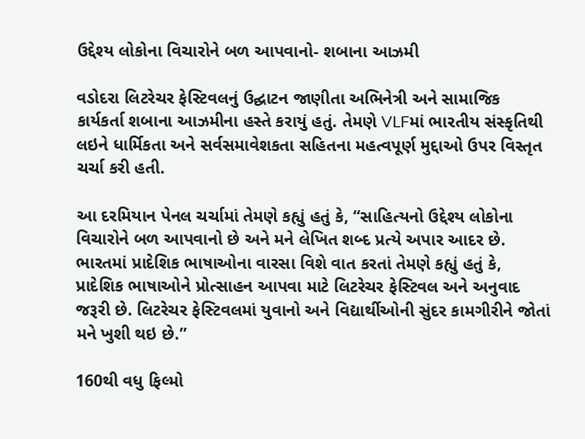ઉદ્દેશ્ય લોકોના વિચારોને બળ આપવાનો- શબાના આઝમી

વડોદરા લિટરેચર ફેસ્ટિવલનું ઉદ્ઘાટન જાણીતા અભિનેત્રી અને સામાજિક કાર્યકર્તા શબાના આઝમીના હસ્તે કરાયું હતું. તેમણે VLFમાં ભારતીય સંસ્કૃતિથી લઇને ધાર્મિકતા અને સર્વસમાવેશકતા સહિતના મહત્વપૂર્ણ મુદ્દાઓ ઉપર વિસ્તૃત ચર્ચા કરી હતી.

આ દરમિયાન પેનલ ચર્ચામાં તેમણે કહ્યું હતું કે, “સાહિત્યનો ઉદ્દેશ્ય લોકોના વિચારોને બળ આપવાનો છે અને મને લેખિત શબ્દ પ્રત્યે અપાર આદર છે. ભારતમાં પ્રાદેશિક ભાષાઓના વારસા વિશે વાત કરતાં તેમણે કહ્યું હતું કે, પ્રાદેશિક ભાષાઓને પ્રોત્સાહન આપવા માટે લિટરેચર ફેસ્ટિવલ અને અનુવાદ જરૂરી છે. લિટરેચર ફેસ્ટિવલમાં યુવાનો અને વિદ્યાર્થીઓની સુંદર કામગીરીને જોતાં મને ખુશી થઇ છે.”

160થી વધુ ફિલ્મો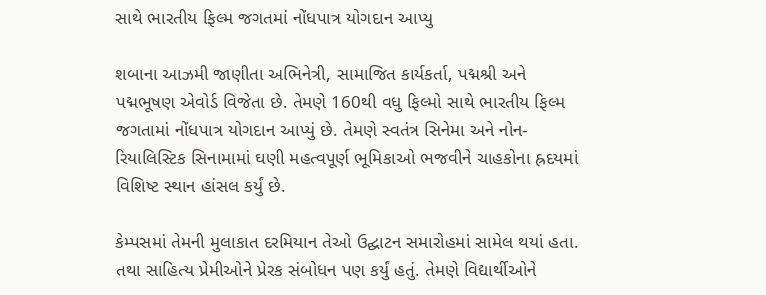સાથે ભારતીય ફિલ્મ જગતમાં નોંધપાત્ર યોગદાન આપ્યુ

શબાના આઝમી જાણીતા અભિનેત્રી, સામાજિત કાર્યકર્તા, પદ્મશ્રી અને પદ્મભૂષણ એવોર્ડ વિજેતા છે. તેમણે 160થી વધુ ફિલ્મો સાથે ભારતીય ફિલ્મ જગતામાં નોંધપાત્ર યોગદાન આપ્યું છે. તેમણે સ્વતંત્ર સિનેમા અને નોન-રિયાલિસ્ટિક સિનામામાં ઘણી મહત્વપૂર્ણ ભૂમિકાઓ ભજવીને ચાહકોના હ્રદયમાં વિશિષ્ટ સ્થાન હાંસલ કર્યું છે.

કેમ્પસમાં તેમની મુલાકાત દરમિયાન તેઓ ઉદ્ઘાટન સમારોહમાં સામેલ થયાં હતા. તથા સાહિત્ય પ્રેમીઓને પ્રેરક સંબોધન પણ કર્યું હતું. તેમણે વિદ્યાર્થીઓને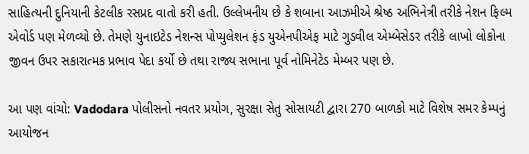સાહિત્યની દુનિયાની કેટલીક રસપ્રદ વાતો કરી હતી. ઉલ્લેખનીય છે કે શબાના આઝમીએ શ્રેષ્ઠ અભિનેત્રી તરીકે નેશન ફિલ્મ એવોર્ડ પણ મેળવ્યો છે. તેમણે યુનાઇટેડ નેશન્સ પોપ્યુલેશન ફંડ યુએનપીએફ માટે ગુડવીલ એમ્બેસેડર તરીકે લાખો લોકોના જીવન ઉપર સકારાત્મક પ્રભાવ પેદા કર્યો છે તથા રાજ્ય સભાના પૂર્વ નોમિનેટેડ મેમ્બર પણ છે.

આ પણ વાંચો: Vadodara પોલીસનો નવતર પ્રયોગ, સુરક્ષા સેતુ સોસાયટી દ્વારા 270 બાળકો માટે વિશેષ સમર કેમ્પનું આયોજન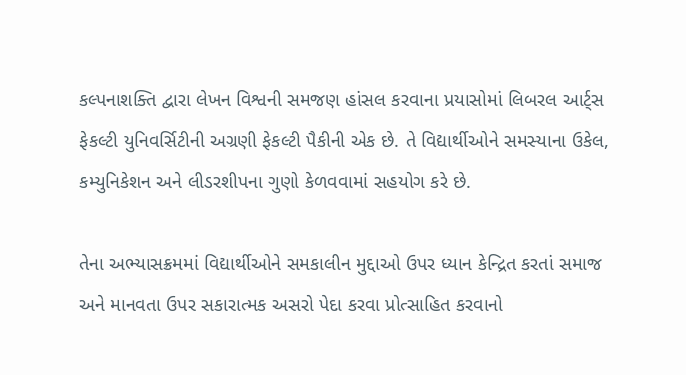કલ્પનાશક્તિ દ્વારા લેખન વિશ્વની સમજણ હાંસલ કરવાના પ્રયાસોમાં લિબરલ આર્ટ્સ ફેકલ્ટી યુનિવર્સિટીની અગ્રણી ફેકલ્ટી પૈકીની એક છે. તે વિદ્યાર્થીઓને સમસ્યાના ઉકેલ, કમ્યુનિકેશન અને લીડરશીપના ગુણો કેળવવામાં સહયોગ કરે છે.

તેના અભ્યાસક્રમમાં વિદ્યાર્થીઓને સમકાલીન મુદ્દાઓ ઉપર ધ્યાન કેન્દ્રિત કરતાં સમાજ અને માનવતા ઉપર સકારાત્મક અસરો પેદા કરવા પ્રોત્સાહિત કરવાનો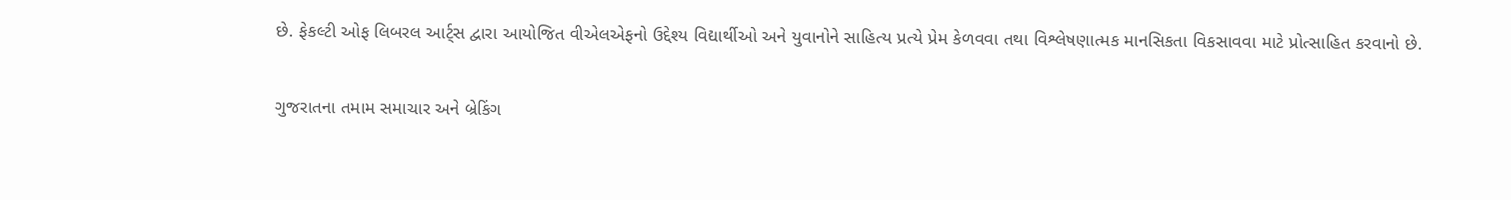છે. ફેકલ્ટી ઓફ લિબરલ આર્ટ્સ દ્વારા આયોજિત વીએલએફનો ઉદ્દેશ્ય વિદ્યાર્થીઓ અને યુવાનોને સાહિત્ય પ્રત્યે પ્રેમ કેળવવા તથા વિશ્લેષણાત્મક માનસિકતા વિકસાવવા માટે પ્રોત્સાહિત કરવાનો છે.

ગુજરાતના તમામ સમાચાર અને બ્રેકિંગ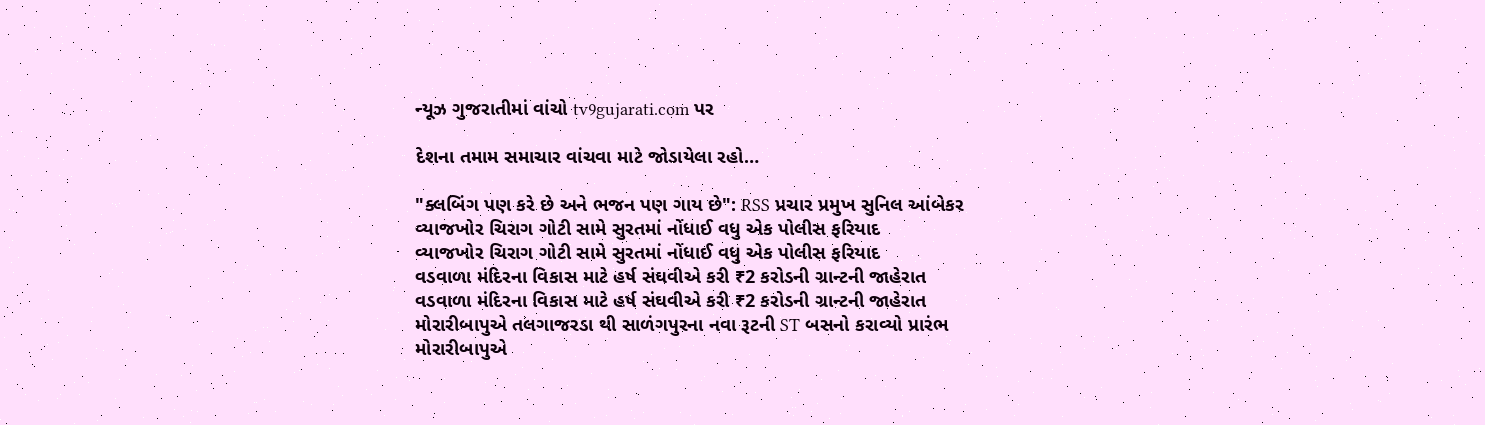ન્યૂઝ ગુજરાતીમાં વાંચો tv9gujarati.com પર

દેશના તમામ સમાચાર વાંચવા માટે જોડાયેલા રહો…

"ક્લબિંગ પણ કરે છે અને ભજન પણ ગાય છે": RSS પ્રચાર પ્રમુખ સુનિલ આંબેકર
વ્યાજખોર ચિરાગ ગોટી સામે સુરતમાં નોંધાઈ વધુ એક પોલીસ ફરિયાદ
વ્યાજખોર ચિરાગ ગોટી સામે સુરતમાં નોંધાઈ વધુ એક પોલીસ ફરિયાદ
વડવાળા મંદિરના વિકાસ માટે હર્ષ સંઘવીએ કરી ₹2 કરોડની ગ્રાન્ટની જાહેરાત
વડવાળા મંદિરના વિકાસ માટે હર્ષ સંઘવીએ કરી ₹2 કરોડની ગ્રાન્ટની જાહેરાત
મોરારીબાપુએ તલગાજરડા થી સાળંગપુરના નવા રૂટની ST બસનો કરાવ્યો પ્રારંભ
મોરારીબાપુએ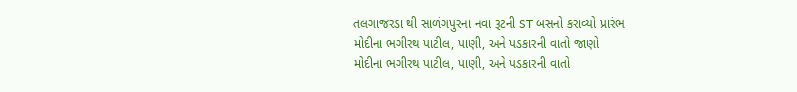તલગાજરડા થી સાળંગપુરના નવા રૂટની ST બસનો કરાવ્યો પ્રારંભ
મોદીના ભગીરથ પાટીલ, પાણી, અને પડકારની વાતો જાણો
મોદીના ભગીરથ પાટીલ, પાણી, અને પડકારની વાતો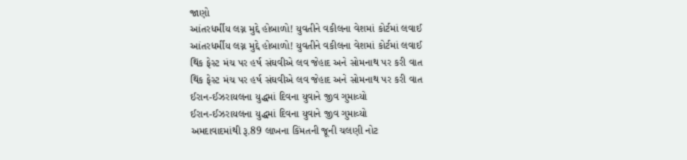જાણો
આંતરધર્મીય લગ્ન મુદ્દે હોબાળો! યુવતીને વકીલના વેશમાં કોર્ટમાં લવાઈ
આંતરધર્મીય લગ્ન મુદ્દે હોબાળો! યુવતીને વકીલના વેશમાં કોર્ટમાં લવાઈ
થિંક ફેસ્ટ મંચ પર હર્ષ સંઘવીએ લવ જેહાદ અને સોમનાથ પર કરી વાત
થિંક ફેસ્ટ મંચ પર હર્ષ સંઘવીએ લવ જેહાદ અને સોમનાથ પર કરી વાત
ઈરાન-ઈઝરાયલના યુદ્ધમાં દિવના યુવાને જીવ ગુમાવ્યો
ઈરાન-ઈઝરાયલના યુદ્ધમાં દિવના યુવાને જીવ ગુમાવ્યો
અમદાવાદમાંથી રૂ.89 લાખના કિંમતની જૂની ચલણી નોટ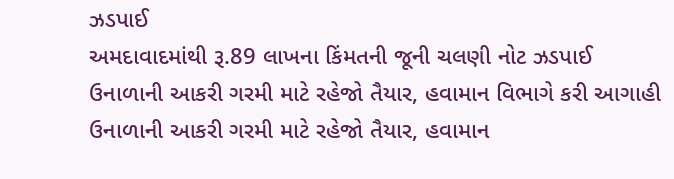ઝડપાઈ
અમદાવાદમાંથી રૂ.89 લાખના કિંમતની જૂની ચલણી નોટ ઝડપાઈ
ઉનાળાની આકરી ગરમી માટે રહેજો તૈયાર, હવામાન વિભાગે કરી આગાહી
ઉનાળાની આકરી ગરમી માટે રહેજો તૈયાર, હવામાન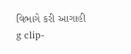વિભાગે કરી આગાહી
g clip-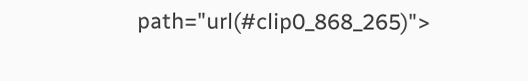path="url(#clip0_868_265)">